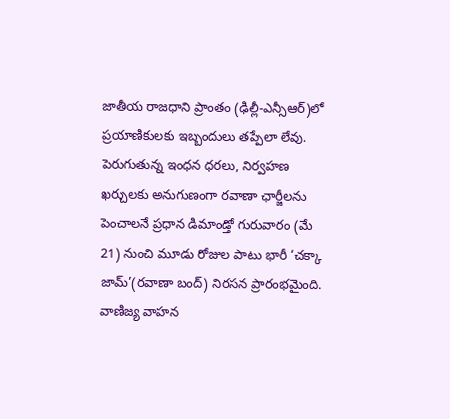జాతీయ రాజధాని ప్రాంతం (ఢిల్లీ-ఎన్సీఆర్)లో ప్రయాణికులకు ఇబ్బందులు తప్పేలా లేవు. పెరుగుతున్న ఇంధన ధరలు, నిర్వహణ ఖర్చులకు అనుగుణంగా రవాణా ఛార్జీలను పెంచాలనే ప్రధాన డిమాండ్తో గురువారం (మే 21) నుంచి మూడు రోజుల పాటు భారీ ‘చక్కా జామ్’(రవాణా బంద్) నిరసన ప్రారంభమైంది. వాణిజ్య వాహన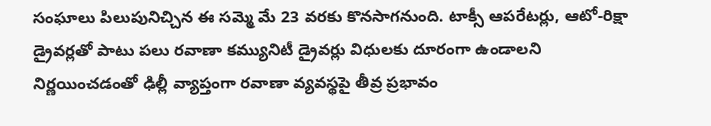సంఘాలు పిలుపునిచ్చిన ఈ సమ్మె మే 23 వరకు కొనసాగనుంది. టాక్సీ ఆపరేటర్లు, ఆటో-రిక్షా డ్రైవర్లతో పాటు పలు రవాణా కమ్యునిటీ డ్రైవర్లు విధులకు దూరంగా ఉండాలని నిర్ణయించడంతో ఢిల్లీ వ్యాప్తంగా రవాణా వ్యవస్థపై తీవ్ర ప్రభావం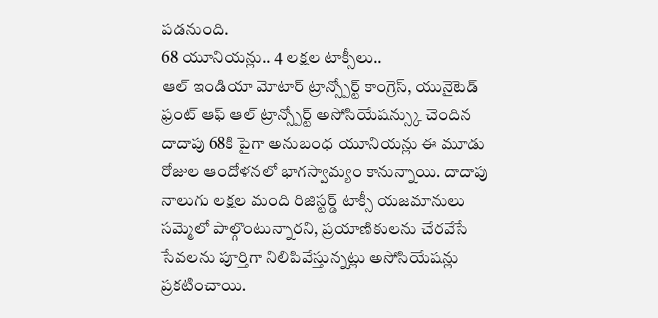పడనుంది.
68 యూనియన్లు.. 4 లక్షల టాక్సీలు..
ఆల్ ఇండియా మోటార్ ట్రాన్స్పోర్ట్ కాంగ్రెస్, యునైటెడ్ ఫ్రంట్ ఆఫ్ ఆల్ ట్రాన్స్పోర్ట్ అసోసియేషన్స్కు చెందిన దాదాపు 68కి పైగా అనుబంధ యూనియన్లు ఈ మూడు రోజుల ఆందోళనలో భాగస్వామ్యం కానున్నాయి. దాదాపు నాలుగు లక్షల మంది రిజిస్టర్డ్ టాక్సీ యజమానులు సమ్మెలో పాల్గొంటున్నారని, ప్రయాణికులను చేరవేసే సేవలను పూర్తిగా నిలిపివేస్తున్నట్లు అసోసియేషన్లు ప్రకటించాయి.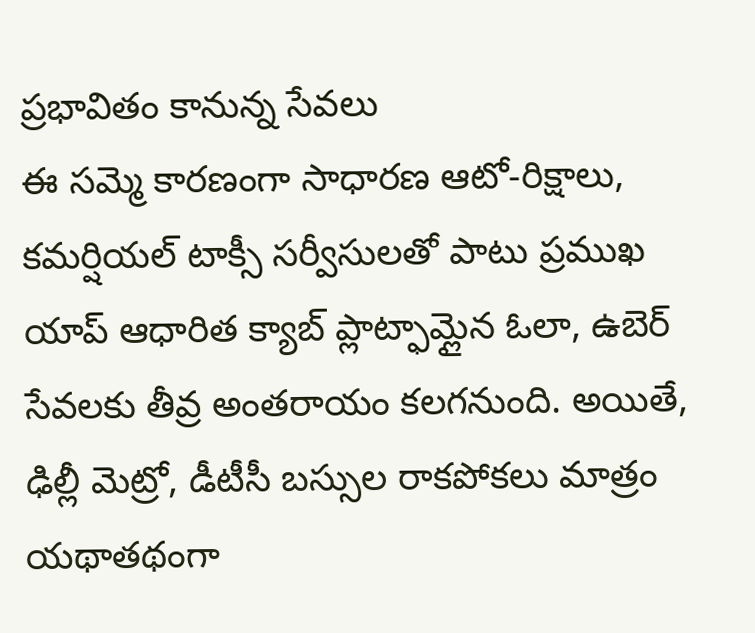ప్రభావితం కానున్న సేవలు
ఈ సమ్మె కారణంగా సాధారణ ఆటో-రిక్షాలు, కమర్షియల్ టాక్సీ సర్వీసులతో పాటు ప్రముఖ యాప్ ఆధారిత క్యాబ్ ప్లాట్ఫామ్లైన ఓలా, ఉబెర్ సేవలకు తీవ్ర అంతరాయం కలగనుంది. అయితే, ఢిల్లీ మెట్రో, డీటీసీ బస్సుల రాకపోకలు మాత్రం యథాతథంగా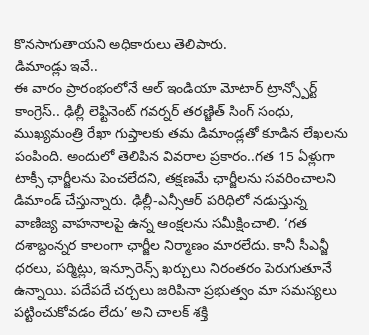కొనసాగుతాయని అధికారులు తెలిపారు.
డిమాండ్లు ఇవే..
ఈ వారం ప్రారంభంలోనే ఆల్ ఇండియా మోటార్ ట్రాన్స్పోర్ట్ కాంగ్రెస్.. ఢిల్లీ లెఫ్టినెంట్ గవర్నర్ తరణ్జిత్ సింగ్ సంధు, ముఖ్యమంత్రి రేఖా గుప్తాలకు తమ డిమాండ్లతో కూడిన లేఖలను పంపింది. అందులో తెలిపిన వివరాల ప్రకారం..గత 15 ఏళ్లుగా టాక్సీ ఛార్జీలను పెంచలేదని, తక్షణమే ఛార్జీలను సవరించాలని డిమాండ్ చేస్తున్నారు. ఢిల్లీ-ఎన్సీఆర్ పరిధిలో నడుస్తున్న వాణిజ్య వాహనాలపై ఉన్న ఆంక్షలను సమీక్షించాలి. ‘గత దశాబ్దంన్నర కాలంగా ఛార్జీల నిర్మాణం మారలేదు. కానీ సీఎన్జీ ధరలు, పర్మిట్లు, ఇన్సూరెన్స్ ఖర్చులు నిరంతరం పెరుగుతూనే ఉన్నాయి. పదేపదే చర్చలు జరిపినా ప్రభుత్వం మా సమస్యలు పట్టించుకోవడం లేదు’ అని చాలక్ శక్తి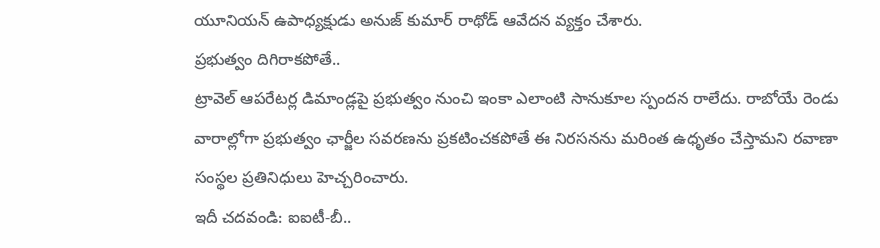యూనియన్ ఉపాధ్యక్షుడు అనుజ్ కుమార్ రాథోడ్ ఆవేదన వ్యక్తం చేశారు.
ప్రభుత్వం దిగిరాకపోతే..
ట్రావెల్ ఆపరేటర్ల డిమాండ్లపై ప్రభుత్వం నుంచి ఇంకా ఎలాంటి సానుకూల స్పందన రాలేదు. రాబోయే రెండు వారాల్లోగా ప్రభుత్వం ఛార్జీల సవరణను ప్రకటించకపోతే ఈ నిరసనను మరింత ఉధృతం చేస్తామని రవాణా సంస్థల ప్రతినిధులు హెచ్చరించారు.
ఇదీ చదవండి: ఐఐటీ-బీ..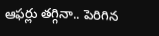ఆఫర్లు తగ్గినా.. పెరిగిన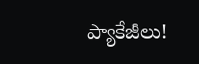ప్యాకేజీలు!